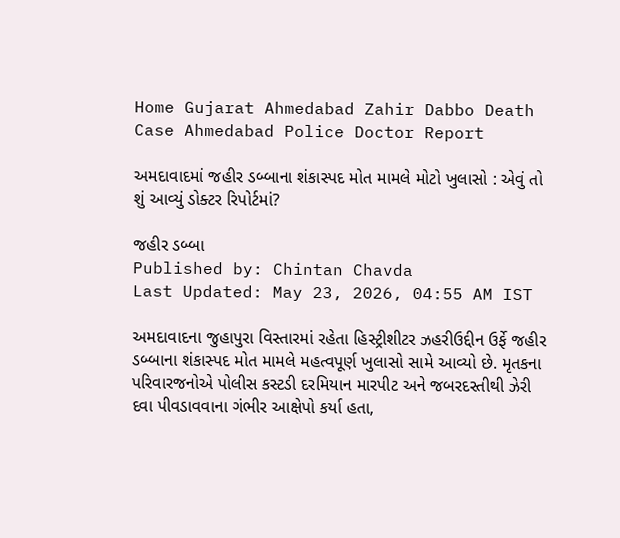Home Gujarat Ahmedabad Zahir Dabbo Death Case Ahmedabad Police Doctor Report

અમદાવાદમાં જહીર ડબ્બાના શંકાસ્પદ મોત મામલે મોટો ખુલાસો : એવું તો શું આવ્યું ડોક્ટર રિપોર્ટમાં?

જહીર ડબ્બા
Published by: Chintan Chavda
Last Updated: May 23, 2026, 04:55 AM IST

અમદાવાદના જુહાપુરા વિસ્તારમાં રહેતા હિસ્ટ્રીશીટર ઝહરીઉદ્દીન ઉર્ફે જહીર ડબ્બાના શંકાસ્પદ મોત મામલે મહત્વપૂર્ણ ખુલાસો સામે આવ્યો છે. મૃતકના પરિવારજનોએ પોલીસ કસ્ટડી દરમિયાન મારપીટ અને જબરદસ્તીથી ઝેરી દવા પીવડાવવાના ગંભીર આક્ષેપો કર્યા હતા,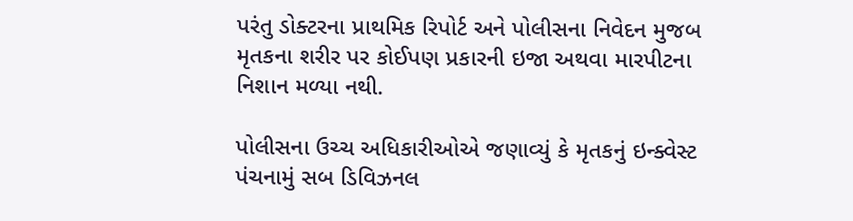પરંતુ ડોક્ટરના પ્રાથમિક રિપોર્ટ અને પોલીસના નિવેદન મુજબ મૃતકના શરીર પર કોઈપણ પ્રકારની ઇજા અથવા મારપીટના નિશાન મળ્યા નથી.

પોલીસના ઉચ્ચ અધિકારીઓએ જણાવ્યું કે મૃતકનું ઇન્ક્વેસ્ટ પંચનામું સબ ડિવિઝનલ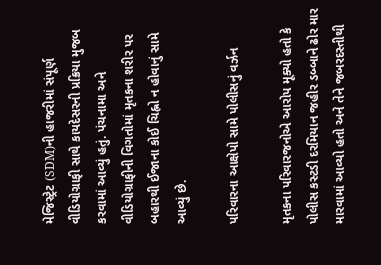મેજિસ્ટ્રેટ (SDM)ની હાજરીમાં સંપૂર્ણ વીડિયોગ્રાફી સાથે કાયદેસરની પ્રક્રિયા મુજબ કરવામાં આવ્યું હતું. પંચનામા અને વીડિયોગ્રાફીની વિગતોમાં મૃતકના શરીર પર બહારથી ઈજાના કોઈ ચિહ્નો ન હોવાનું સામે આવ્યું છે.

પરિવારના આક્ષેપો સામે પોલીસનું વર્ઝન

મૃતકના પરિવારજનોએ આરોપ મૂક્યો હતો કે પોલીસ કસ્ટડી દરમિયાન જહીર ડબ્બાને ઢોર માર મારવામાં આવ્યો હતો અને તેને જબરદસ્તીથી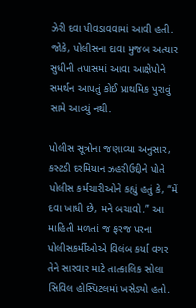ઝેરી દવા પીવડાવવામાં આવી હતી. જોકે, પોલીસના દાવા મુજબ અત્યાર સુધીની તપાસમાં આવા આક્ષેપોને સમર્થન આપતું કોઈ પ્રાથમિક પુરાવું સામે આવ્યું નથી.

પોલીસ સૂત્રોના જણાવ્યા અનુસાર, કસ્ટડી દરમિયાન ઝહરીઉદ્દીને પોતે પોલીસ કર્મચારીઓને કહ્યું હતું કે, “મેં દવા ખાધી છે, મને બચાવો.” આ માહિતી મળતાં જ ફરજ પરના પોલીસકર્મીઓએ વિલંબ કર્યા વગર તેને સારવાર માટે તાત્કાલિક સોલા સિવિલ હોસ્પિટલમાં ખસેડ્યો હતો.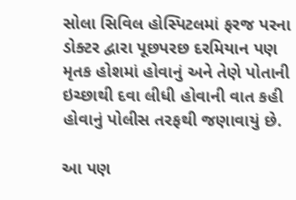સોલા સિવિલ હોસ્પિટલમાં ફરજ પરના ડોક્ટર દ્વારા પૂછપરછ દરમિયાન પણ મૃતક હોશમાં હોવાનું અને તેણે પોતાની ઇચ્છાથી દવા લીધી હોવાની વાત કહી હોવાનું પોલીસ તરફથી જણાવાયું છે.

આ પણ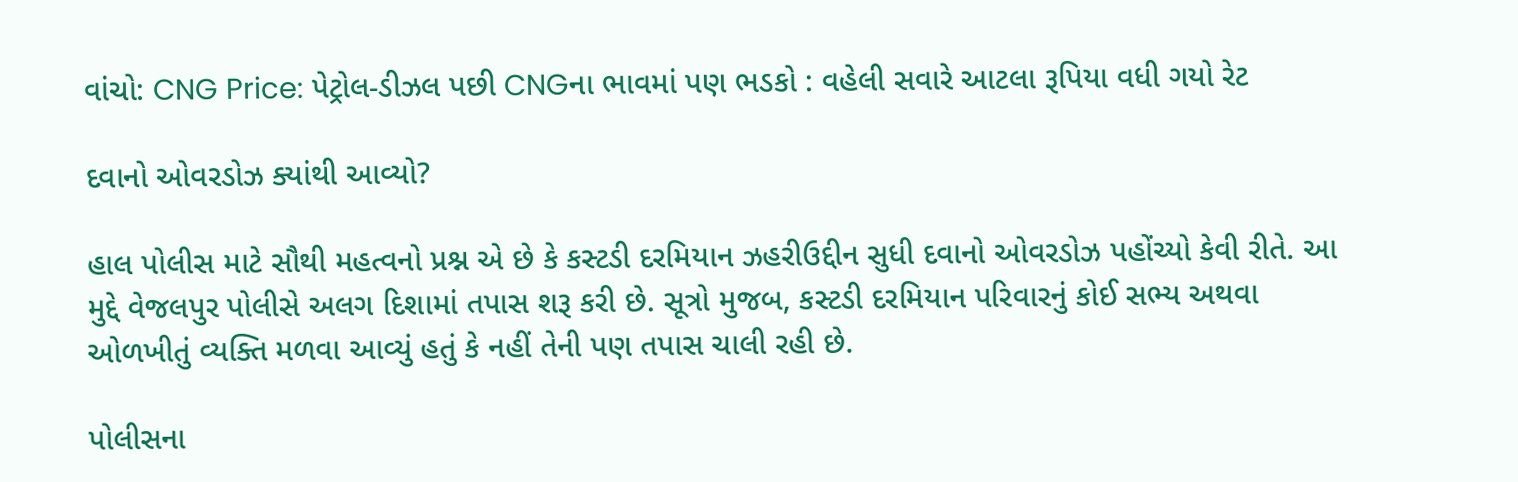વાંચો: CNG Price: પેટ્રોલ-ડીઝલ પછી CNGના ભાવમાં પણ ભડકો : વહેલી સવારે આટલા રૂપિયા વધી ગયો રેટ

દવાનો ઓવરડોઝ ક્યાંથી આવ્યો?

હાલ પોલીસ માટે સૌથી મહત્વનો પ્રશ્ન એ છે કે કસ્ટડી દરમિયાન ઝહરીઉદ્દીન સુધી દવાનો ઓવરડોઝ પહોંચ્યો કેવી રીતે. આ મુદ્દે વેજલપુર પોલીસે અલગ દિશામાં તપાસ શરૂ કરી છે. સૂત્રો મુજબ, કસ્ટડી દરમિયાન પરિવારનું કોઈ સભ્ય અથવા ઓળખીતું વ્યક્તિ મળવા આવ્યું હતું કે નહીં તેની પણ તપાસ ચાલી રહી છે.

પોલીસના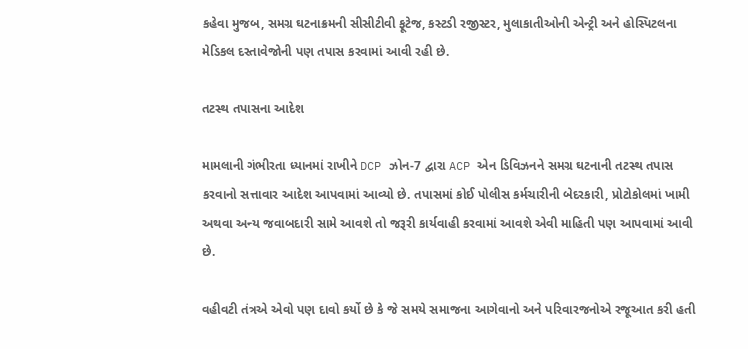કહેવા મુજબ, સમગ્ર ઘટનાક્રમની સીસીટીવી ફૂટેજ, કસ્ટડી રજીસ્ટર, મુલાકાતીઓની એન્ટ્રી અને હોસ્પિટલના મેડિકલ દસ્તાવેજોની પણ તપાસ કરવામાં આવી રહી છે.

તટસ્થ તપાસના આદેશ

મામલાની ગંભીરતા ધ્યાનમાં રાખીને DCP ઝોન-7 દ્વારા ACP એન ડિવિઝનને સમગ્ર ઘટનાની તટસ્થ તપાસ કરવાનો સત્તાવાર આદેશ આપવામાં આવ્યો છે. તપાસમાં કોઈ પોલીસ કર્મચારીની બેદરકારી, પ્રોટોકોલમાં ખામી અથવા અન્ય જવાબદારી સામે આવશે તો જરૂરી કાર્યવાહી કરવામાં આવશે એવી માહિતી પણ આપવામાં આવી છે.

વહીવટી તંત્રએ એવો પણ દાવો કર્યો છે કે જે સમયે સમાજના આગેવાનો અને પરિવારજનોએ રજૂઆત કરી હતી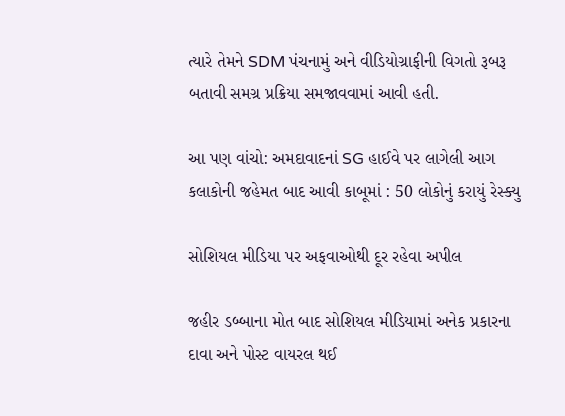ત્યારે તેમને SDM પંચનામું અને વીડિયોગ્રાફીની વિગતો રૂબરૂ બતાવી સમગ્ર પ્રક્રિયા સમજાવવામાં આવી હતી.

આ પણ વાંચો: અમદાવાદનાં SG હાઈવે પર લાગેલી આગ કલાકોની જહેમત બાદ આવી કાબૂમાં : 50 લોકોનું કરાયું રેસ્ક્યુ

સોશિયલ મીડિયા પર અફવાઓથી દૂર રહેવા અપીલ

જહીર ડબ્બાના મોત બાદ સોશિયલ મીડિયામાં અનેક પ્રકારના દાવા અને પોસ્ટ વાયરલ થઈ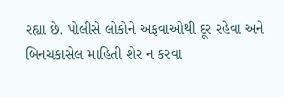રહ્યા છે. પોલીસે લોકોને અફવાઓથી દૂર રહેવા અને બિનચકાસેલ માહિતી શેર ન કરવા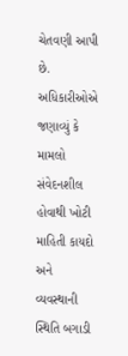ચેતવણી આપી છે. અધિકારીઓએ જણાવ્યું કે મામલો સંવેદનશીલ હોવાથી ખોટી માહિતી કાયદો અને વ્યવસ્થાની સ્થિતિ બગાડી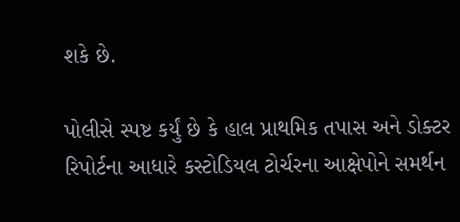શકે છે.

પોલીસે સ્પષ્ટ કર્યું છે કે હાલ પ્રાથમિક તપાસ અને ડોક્ટર રિપોર્ટના આધારે કસ્ટોડિયલ ટોર્ચરના આક્ષેપોને સમર્થન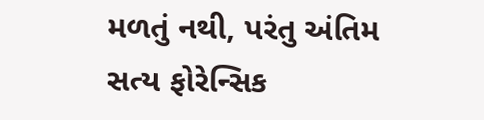મળતું નથી, પરંતુ અંતિમ સત્ય ફોરેન્સિક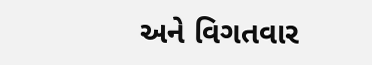અને વિગતવાર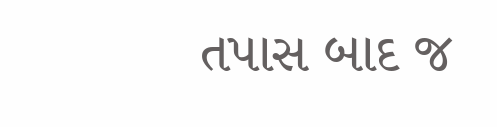તપાસ બાદ જ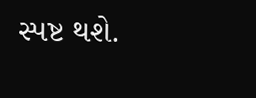સ્પષ્ટ થશે.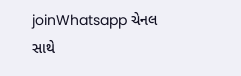joinWhatsapp ચેનલ સાથે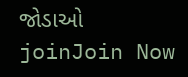જોડાઓ
joinJoin Now